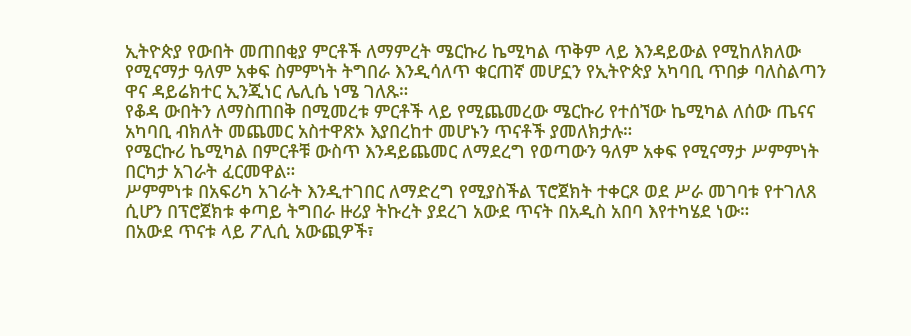ኢትዮጵያ የውበት መጠበቂያ ምርቶች ለማምረት ሜርኩሪ ኬሚካል ጥቅም ላይ እንዳይውል የሚከለክለው የሚናማታ ዓለም አቀፍ ስምምነት ትግበራ እንዲሳለጥ ቁርጠኛ መሆኗን የኢትዮጵያ አካባቢ ጥበቃ ባለስልጣን ዋና ዳይሬክተር ኢንጂነር ሌሊሴ ነሜ ገለጹ።
የቆዳ ውበትን ለማስጠበቅ በሚመረቱ ምርቶች ላይ የሚጨመረው ሜርኩሪ የተሰኘው ኬሚካል ለሰው ጤናና አካባቢ ብክለት መጨመር አስተዋጽኦ እያበረከተ መሆኑን ጥናቶች ያመለክታሉ።
የሜርኩሪ ኬሚካል በምርቶቹ ውስጥ እንዳይጨመር ለማደረግ የወጣውን ዓለም አቀፍ የሚናማታ ሥምምነት በርካታ አገራት ፈርመዋል።
ሥምምነቱ በአፍሪካ አገራት እንዲተገበር ለማድረግ የሚያስችል ፕሮጀክት ተቀርጾ ወደ ሥራ መገባቱ የተገለጸ ሲሆን በፕሮጀክቱ ቀጣይ ትግበራ ዙሪያ ትኩረት ያደረገ አውደ ጥናት በአዲስ አበባ እየተካሄደ ነው።
በአውደ ጥናቱ ላይ ፖሊሲ አውጪዎች፣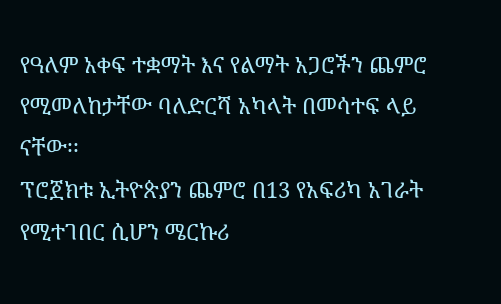የዓለም አቀፍ ተቋማት እና የልማት አጋሮችን ጨምሮ የሚመለከታቸው ባለድርሻ አካላት በመሳተፍ ላይ ናቸው፡፡
ፕሮጀክቱ ኢትዮጵያን ጨምሮ በ13 የአፍሪካ አገራት የሚተገበር ሲሆን ሜርኩሪ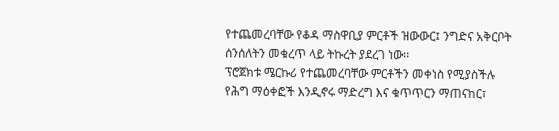የተጨመረባቸው የቆዳ ማስዋቢያ ምርቶች ዝውውር፤ ንግድና አቅርቦት ሰንሰለትን መቁረጥ ላይ ትኩረት ያደረገ ነው፡፡
ፕሮጀክቱ ሜርኩሪ የተጨመረባቸው ምርቶችን መቀነስ የሚያስችሉ የሕግ ማዕቀፎች እንዲኖሩ ማድረግ እና ቁጥጥርን ማጠናከር፣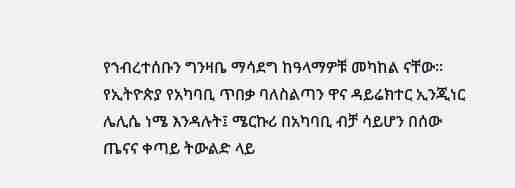የኀብረተሰቡን ግንዛቤ ማሳደግ ከዓላማዎቹ መካከል ናቸው።
የኢትዮጵያ የአካባቢ ጥበቃ ባለስልጣን ዋና ዳይሬክተር ኢንጂነር ሌሊሴ ነሜ እንዳሉት፤ ሜርኩሪ በአካባቢ ብቻ ሳይሆን በሰው ጤናና ቀጣይ ትውልድ ላይ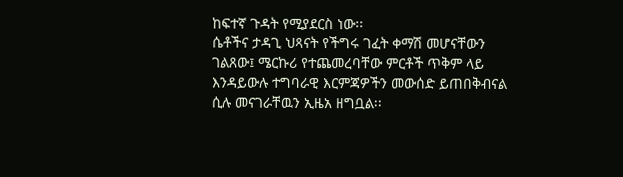ከፍተኛ ጉዳት የሚያደርስ ነው፡፡
ሴቶችና ታዳጊ ህጻናት የችግሩ ገፈት ቀማሽ መሆናቸውን ገልጸው፤ ሜርኩሪ የተጨመረባቸው ምርቶች ጥቅም ላይ እንዳይውሉ ተግባራዊ እርምጃዎችን መውሰድ ይጠበቅብናል ሲሉ መናገራቸዉን ኢዜአ ዘግቧል፡፡